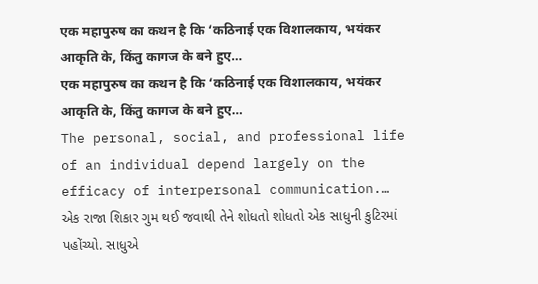एक महापुरुष का कथन है कि ‘कठिनाई एक विशालकाय, भयंकर आकृति के, किंतु कागज के बने हुए…
एक महापुरुष का कथन है कि ‘कठिनाई एक विशालकाय, भयंकर आकृति के, किंतु कागज के बने हुए…
The personal, social, and professional life of an individual depend largely on the efficacy of interpersonal communication.…
એક રાજા શિકાર ગુમ થઈ જવાથી તેને શોધતો શોધતો એક સાધુની કુટિરમાં પહોંચ્યો. સાધુએ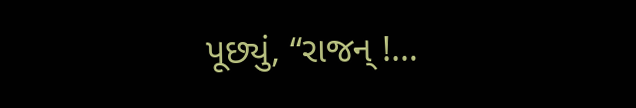પૂછ્યું, “રાજન્ !…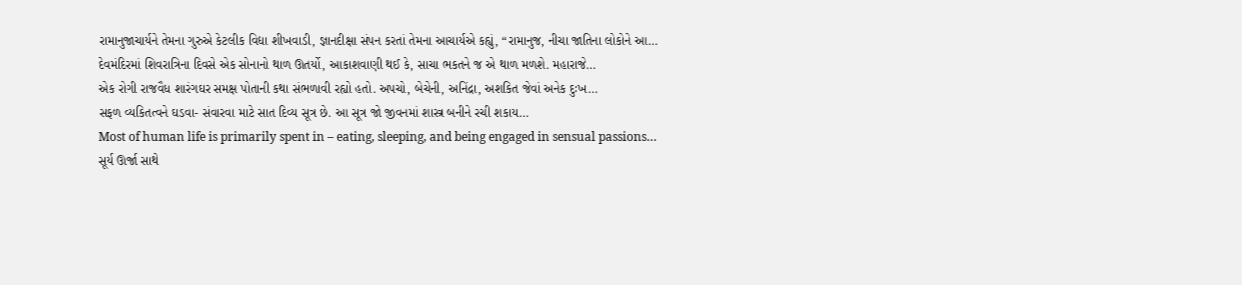રામાનુજાચાર્યને તેમના ગુરુએ કેટલીક વિદ્યા શીખવાડી, જ્ઞાનદીક્ષા સંપન કરતાં તેમના આચાર્યએ કહ્યું, “રામાનુજ, નીચા જાતિના લોકોને આ…
દેવમંદિરમાં શિવરાત્રિના દિવસે એક સોનાનો થાળ ઊતર્યો, આકાશવાણી થઈ કે, સાચા ભકતને જ એ થાળ મળશે. મહારાજે…
એક રોગી રાજવૈધ શારંગઘર સમક્ષ પોતાની કથા સંભળાવી રહ્યો હતો. અપચો, બેચેની, અનિંદ્રા, અશકિત જેવાં અનેક દુઃખ…
સફળ વ્યકિતત્વને ઘડવા- સંવારવા માટે સાત દિવ્ય સૂત્ર છે. આ સૂત્ર જો જીવનમાં શાસ્ત્ર બનીને રચી શકાય…
Most of human life is primarily spent in – eating, sleeping, and being engaged in sensual passions…
સૂર્ય ઊર્જા સાથે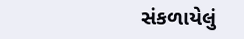સંકળાયેલું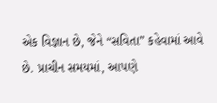એક વિજ્ઞાન છે, જેને “સવિતા” કહેવામાં આવે છે. પ્રાચીન સમયમાં, આપણે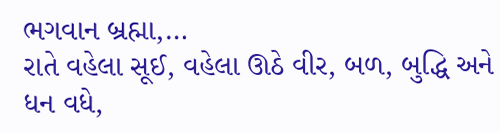ભગવાન બ્રહ્મા,…
રાતે વહેલા સૂઈ, વહેલા ઊઠે વીર, બળ, બુદ્ધિ અને ધન વધે,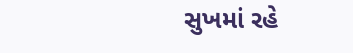સુખમાં રહે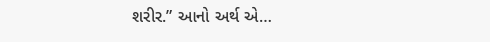શરીર.” આનો અર્થ એ…